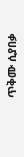ጥቅሙ ሲያበቃ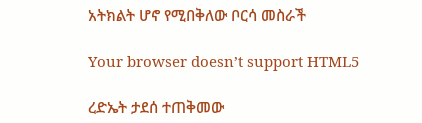አትክልት ሆኖ የሚበቅለው ቦርሳ መስራች

Your browser doesn’t support HTML5

ረድኤት ታደሰ ተጠቅመው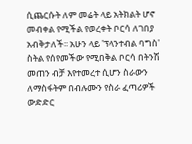ሲጨርሱት ለም መሬት ላይ አትክልት ሆኖ መብቀል የሚችል የወረቀት ቦርሳ ለገበያ አብቅታለች፡፡ አሁን ላይ 'ፕላንተብል ባግስ' ስትል የሰየመችው የሚበቅል ቦርሳ በትንሽ መጠን ብቻ እየተመረተ ሲሆን ስራውን ለማስፋትም በብሉሙን የስራ ፈጣሪዎች ውድድር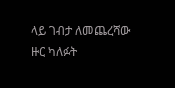ላይ ገብታ ለመጨረሻው ዙር ካለፉት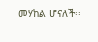መሃከል ሆናለች፡፡